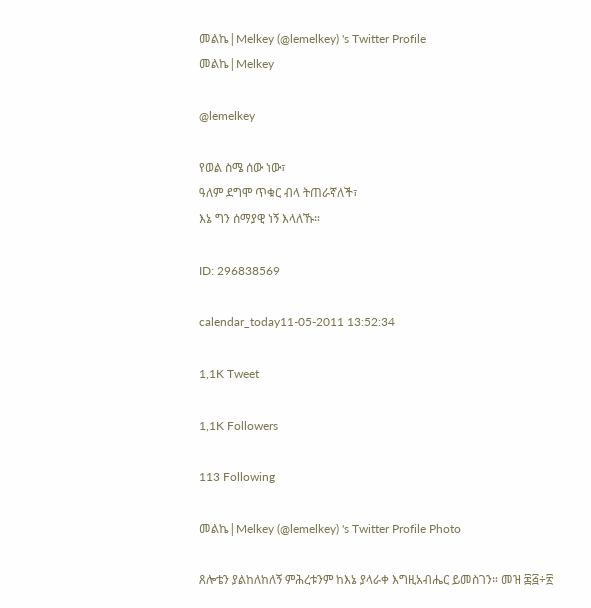መልኬ|Melkey (@lemelkey) 's Twitter Profile
መልኬ|Melkey

@lemelkey

የወል ስሜ ሰው ነው፣
ዓለም ደግሞ ጥቁር ብላ ትጠራኛለች፣
እኔ ግን ሰማያዊ ነኝ እላለኹ።

ID: 296838569

calendar_today11-05-2011 13:52:34

1,1K Tweet

1,1K Followers

113 Following

መልኬ|Melkey (@lemelkey) 's Twitter Profile Photo

ጸሎቴን ያልከለከለኝ ምሕረቱንም ከእኔ ያላራቀ እግዚአብሔር ይመስገን። መዝ ፷፭÷፳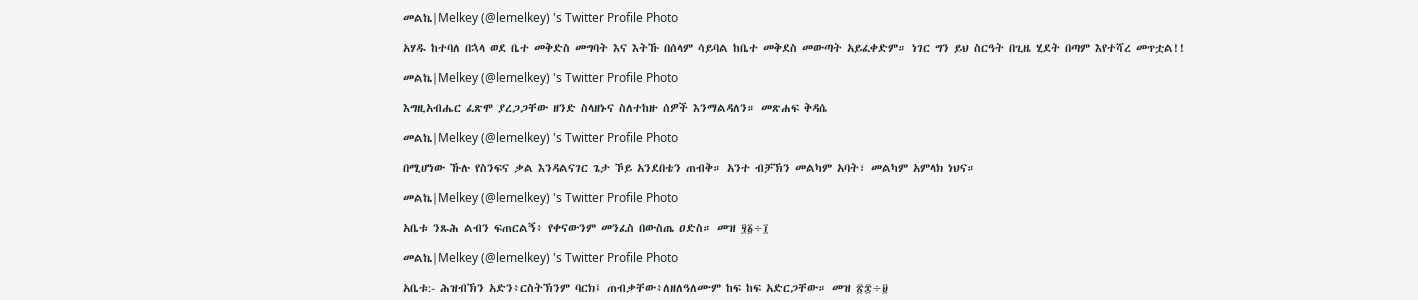መልኬ|Melkey (@lemelkey) 's Twitter Profile Photo

አሃዱ ከተባለ በኋላ ወደ ቤተ መቅድስ መግባት እና እትኹ በሰላም ሳይባል ከቤተ መቅደስ መውጣት አይፈቀድም። ነገር ግን ይህ ስርዓት በጊዜ ሂደት በጣም እየተሻረ መጥቷል!!

መልኬ|Melkey (@lemelkey) 's Twitter Profile Photo

እግዚአብሔር ፈጽሞ ያረጋጋቸው ዘንድ ስላዘኑና ስለተከዙ ሰዎች እንማልዳለን። መጽሐፍ ቅዳሴ

መልኬ|Melkey (@lemelkey) 's Twitter Profile Photo

በሚሆነው ኹሉ የስንፍና ቃል እንዳልናገር ጌታ ኾይ አንደበቴን ጠብቅ። አንተ ብቻኽን መልካም አባት፣ መልካም አምላክ ነህና።

መልኬ|Melkey (@lemelkey) 's Twitter Profile Photo

አቤቱ ንጹሕ ልብን ፍጠርልኝ፥ የቀናውንም መንፈስ በውስጤ ዐድስ። መዝ ፶፩÷፲

መልኬ|Melkey (@lemelkey) 's Twitter Profile Photo

አቤቱ:- ሕዝብኽን አድን፥ርስትኽንም ባርክ፤ ጠብቃቸው፥ለዘለዓለሙም ከፍ ከፍ አድርጋቸው። መዝ ፳፰÷፱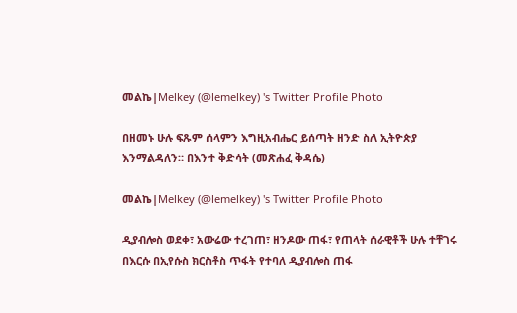መልኬ|Melkey (@lemelkey) 's Twitter Profile Photo

በዘመኑ ሁሉ ፍጹም ሰላምን እግዚአብሔር ይሰጣት ዘንድ ስለ ኢትዮጵያ እንማልዳለን። በእንተ ቅድሳት (መጽሐፈ ቅዳሴ)

መልኬ|Melkey (@lemelkey) 's Twitter Profile Photo

ዲያብሎስ ወደቀ፣ አውሬው ተረገጠ፣ ዘንዶው ጠፋ፣ የጠላት ሰራዊቶች ሁሉ ተቸገሩ በእርሱ በኢየሱስ ክርስቶስ ጥፋት የተባለ ዲያብሎስ ጠፋ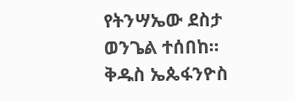የትንሣኤው ደስታ ወንጌል ተሰበከ። ቅዱስ ኤጴፋንዮስ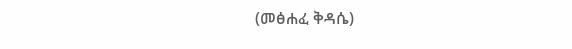(መፅሐፈ ቅዳሴ)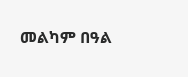መልካም በዓል